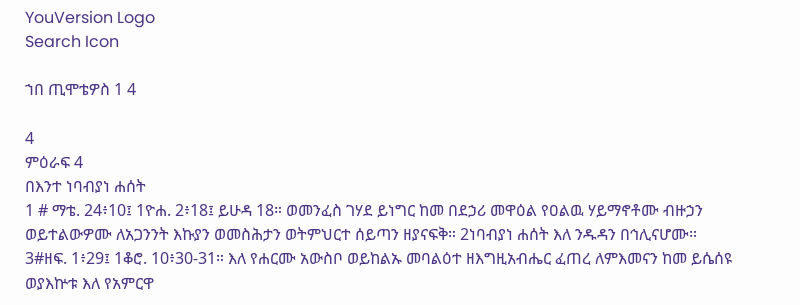YouVersion Logo
Search Icon

ኀበ ጢሞቴዎስ 1 4

4
ምዕራፍ 4
በእንተ ነባብያነ ሐሰት
1 # ማቴ. 24፥10፤ 1ዮሐ. 2፥18፤ ይሁዳ 18። ወመንፈስ ገሃደ ይነግር ከመ በደኃሪ መዋዕል የዐልዉ ሃይማኖቶሙ ብዙኃን ወይተልውዎሙ ለአጋንንት እኩያን ወመስሕታን ወትምህርተ ሰይጣን ዘያናፍቅ። 2ነባብያነ ሐሰት እለ ንዱዳን በኅሊናሆሙ። 3#ዘፍ. 1፥29፤ 1ቆሮ. 10፥30-31። እለ የሐርሙ አውስቦ ወይከልኡ መባልዕተ ዘእግዚአብሔር ፈጠረ ለምእመናን ከመ ይሴሰዩ ወያእኵቱ እለ የአምርዋ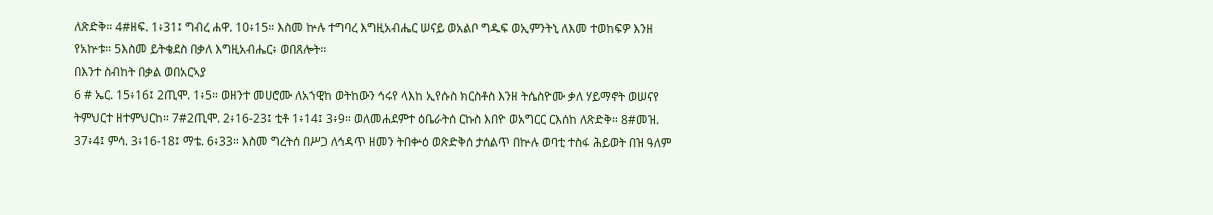ለጽድቅ። 4#ዘፍ. 1፥31፤ ግብረ ሐዋ. 10፥15። እስመ ኵሉ ተግባረ እግዚአብሔር ሠናይ ወአልቦ ግዱፍ ወኢምንትኒ ለእመ ተወከፍዎ እንዘ የአኵቱ። 5እስመ ይትቄደስ በቃለ እግዚአብሔር፥ ወበጸሎት።
በእንተ ስብከት በቃል ወበአርኣያ
6 # ኤር. 15፥16፤ 2ጢሞ. 1፥5። ወዘንተ መሀሮሙ ለአኀዊከ ወትከውን ኅሩየ ላእከ ኢየሱስ ክርስቶስ እንዘ ትሴስዮሙ ቃለ ሃይማኖት ወሠናየ ትምህርተ ዘተምህርከ። 7#2ጢሞ. 2፥16-23፤ ቲቶ 1፥14፤ 3፥9። ወለመሐደምተ ዕቤራትሰ ርኩስ እበዮ ወአግርር ርእሰከ ለጽድቅ። 8#መዝ. 37፥4፤ ምሳ. 3፥16-18፤ ማቴ. 6፥33። እስመ ግረትሰ በሥጋ ለኅዳጥ ዘመን ትበቍዕ ወጽድቅሰ ታሰልጥ በኵሉ ወባቲ ተስፋ ሕይወት በዝ ዓለም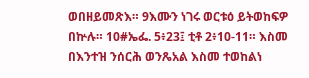ወበዘይመጽእ። 9እሙን ነገሩ ወርቱዕ ይትወከፍዎ በኵሉ። 10#ኤፌ. 5፥23፤ ቲቶ 2፥10-11። እስመ በእንተዝ ንሰርሕ ወንጼአል እስመ ተወከልነ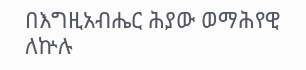በእግዚአብሔር ሕያው ወማሕየዊ ለኵሉ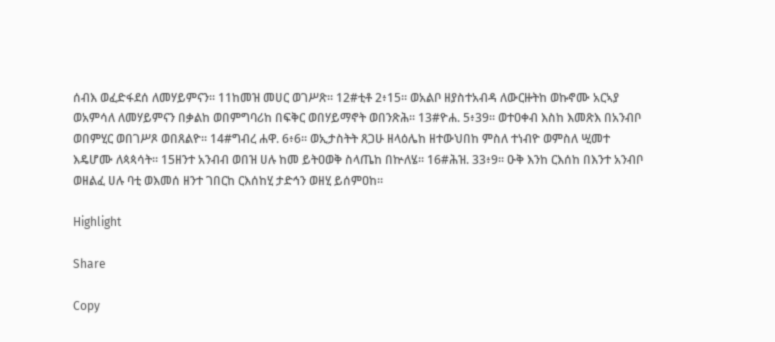ሰብእ ወፈድፋደሰ ለመሃይምናን። 11ከመዝ መሀር ወገሥጽ። 12#ቲቶ 2፥15። ወአልቦ ዘያስተአብዳ ለውርዙትከ ወኩኖሙ አርኣያ ወአምሳለ ለመሃይምናን በቃልከ ወበምግባሪከ በፍቅር ወበሃይማኖት ወበንጽሕ። 13#ዮሐ. 5፥39። ወተዐቀብ እስከ እመጽእ በአንብቦ ወበምሂር ወበገሥጾ ወበጸልዮ። 14#ግብረ ሐዋ. 6፥6። ወኢታስትት ጸጋሁ ዘላዕሌከ ዘተውህበከ ምስለ ተነብዮ ወምስለ ሢመተ እዴሆሙ ለጳጳሳት። 15ዘንተ አንብብ ወበዝ ሀሉ ከመ ይትዐወቅ ስላጤከ በኵለሄ። 16#ሕዝ. 33፥9። ዑቅ እንከ ርእሰከ በእንተ አንብቦ ወዘልፈ ሀሉ ባቲ ወእመሰ ዘንተ ገበርከ ርእሰከሂ ታድኅን ወዘሂ ይሰምዐከ።

Highlight

Share

Copy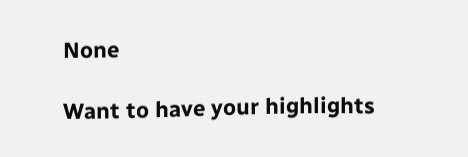None

Want to have your highlights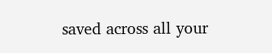saved across all your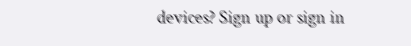devices? Sign up or sign in